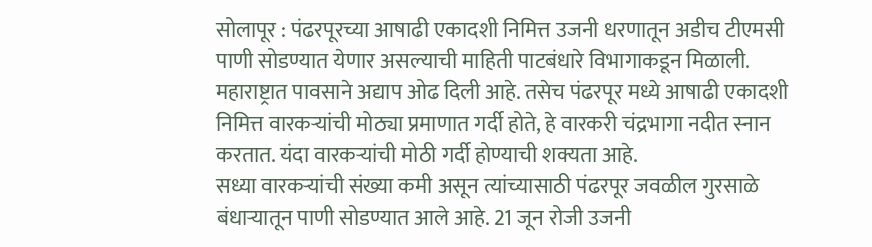सोलापूर : पंढरपूरच्या आषाढी एकादशी निमित्त उजनी धरणातून अडीच टीएमसी पाणी सोडण्यात येणार असल्याची माहिती पाटबंधारे विभागाकडून मिळाली.
महाराष्ट्रात पावसाने अद्याप ओढ दिली आहे. तसेच पंढरपूर मध्ये आषाढी एकादशी निमित्त वारकऱ्यांची मोठ्या प्रमाणात गर्दी होते, हे वारकरी चंद्रभागा नदीत स्नान करतात. यंदा वारकऱ्यांची मोठी गर्दी होण्याची शक्यता आहे.
सध्या वारकऱ्यांची संख्या कमी असून त्यांच्यासाठी पंढरपूर जवळील गुरसाळे बंधाऱ्यातून पाणी सोडण्यात आले आहे. 21 जून रोजी उजनी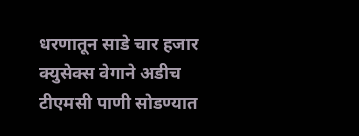धरणातून साडे चार हजार क्युसेक्स वेगाने अडीच टीएमसी पाणी सोडण्यात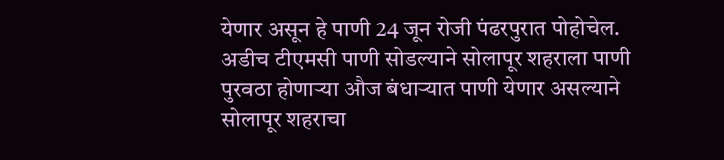येणार असून हे पाणी 24 जून रोजी पंढरपुरात पोहोचेल.
अडीच टीएमसी पाणी सोडल्याने सोलापूर शहराला पाणी पुरवठा होणाऱ्या औज बंधाऱ्यात पाणी येणार असल्याने सोलापूर शहराचा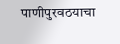पाणीपुरवठयाचा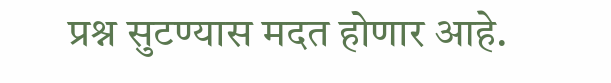प्रश्न सुटण्यास मदत होणार आहे.